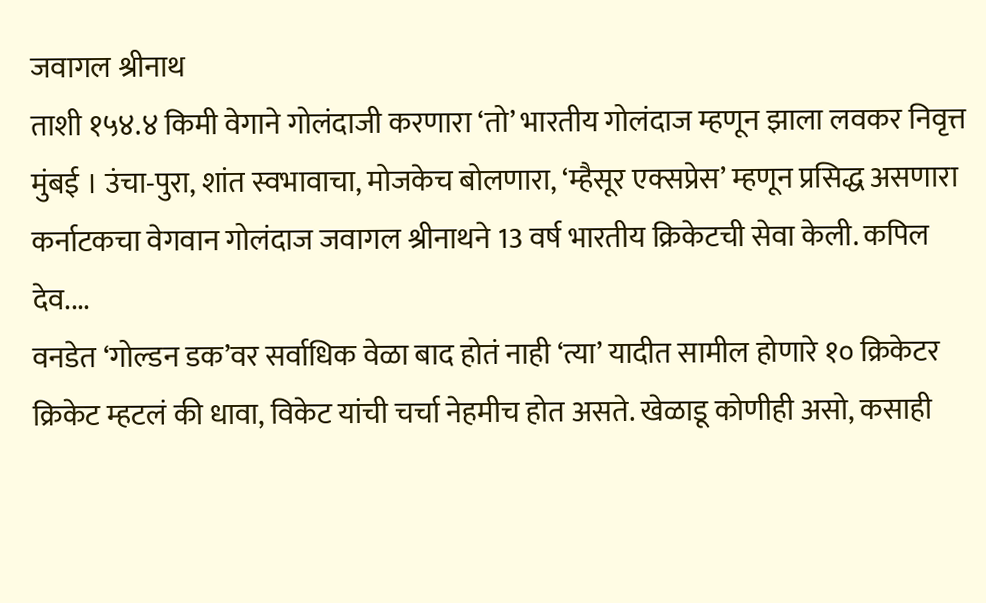जवागल श्रीनाथ
ताशी १५४.४ किमी वेगाने गोलंदाजी करणारा ‘तो’ भारतीय गोलंदाज म्हणून झाला लवकर निवृत्त
मुंबई । उंचा-पुरा, शांत स्वभावाचा, मोजकेच बोलणारा, ‘म्हैसूर एक्सप्रेस’ म्हणून प्रसिद्ध असणारा कर्नाटकचा वेगवान गोलंदाज जवागल श्रीनाथने 13 वर्ष भारतीय क्रिकेटची सेवा केली. कपिल देव....
वनडेत ‘गोल्डन डक’वर सर्वाधिक वेळा बाद होतं नाही ‘त्या’ यादीत सामील होणारे १० क्रिकेटर
क्रिकेट म्हटलं की धावा, विकेट यांची चर्चा नेहमीच होत असते. खेळाडू कोणीही असो, कसाही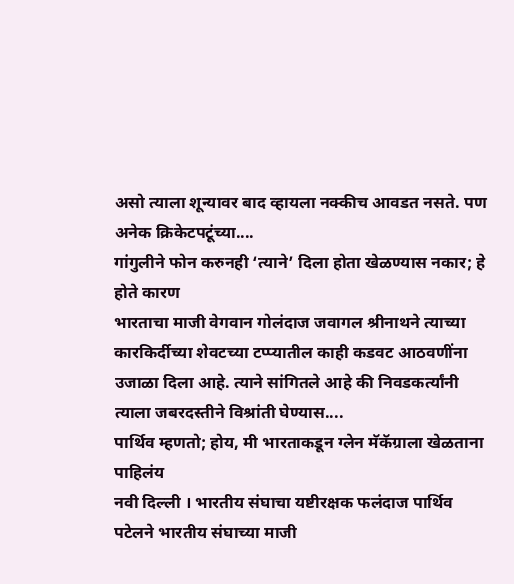असो त्याला शून्यावर बाद व्हायला नक्कीच आवडत नसते. पण अनेक क्रिकेटपटूंच्या....
गांगुलीने फोन करुनही ‘त्याने’ दिला होता खेळण्यास नकार; हे होते कारण
भारताचा माजी वेगवान गोलंदाज जवागल श्रीनाथने त्याच्या कारकिर्दीच्या शेवटच्या टप्प्यातील काही कडवट आठवणींना उजाळा दिला आहे. त्याने सांगितले आहे की निवडकर्त्यांनी त्याला जबरदस्तीने विश्रांती घेण्यास....
पार्थिव म्हणतो; होय, मी भारताकडून ग्लेन मॅकॅग्राला खेळताना पाहिलंय
नवी दिल्ली । भारतीय संघाचा यष्टीरक्षक फलंदाज पार्थिव पटेलने भारतीय संघाच्या माजी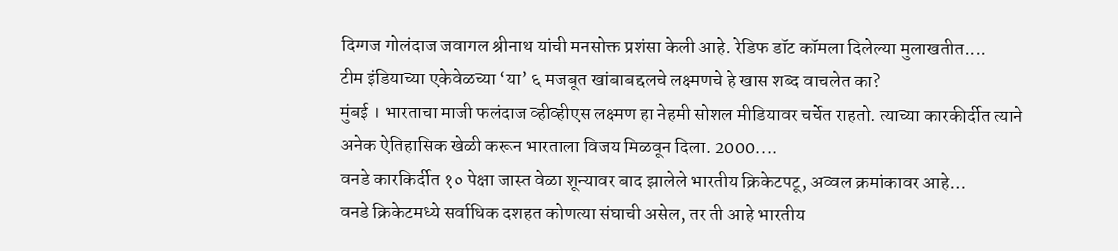दिग्गज गोलंदाज जवागल श्रीनाथ यांची मनसोक्त प्रशंसा केली आहे. रेडिफ डॉट कॉमला दिलेल्या मुलाखतीत....
टीम इंडियाच्या एकेवेळच्या ‘या’ ६ मजबूत खांबाबद्दलचे लक्ष्मणचे हे खास शब्द वाचलेत का?
मुंबई । भारताचा माजी फलंदाज व्हीव्हीएस लक्ष्मण हा नेहमी सोशल मीडियावर चर्चेत राहतो. त्याच्या कारकीर्दीत त्याने अनेक ऐतिहासिक खेळी करून भारताला विजय मिळवून दिला. 2000....
वनडे कारकिर्दीत १० पेक्षा जास्त वेळा शून्यावर बाद झालेले भारतीय क्रिकेटपटू, अव्वल क्रमांकावर आहे…
वनडे क्रिकेटमध्ये सर्वाधिक दशहत कोणत्या संघाची असेल, तर ती आहे भारतीय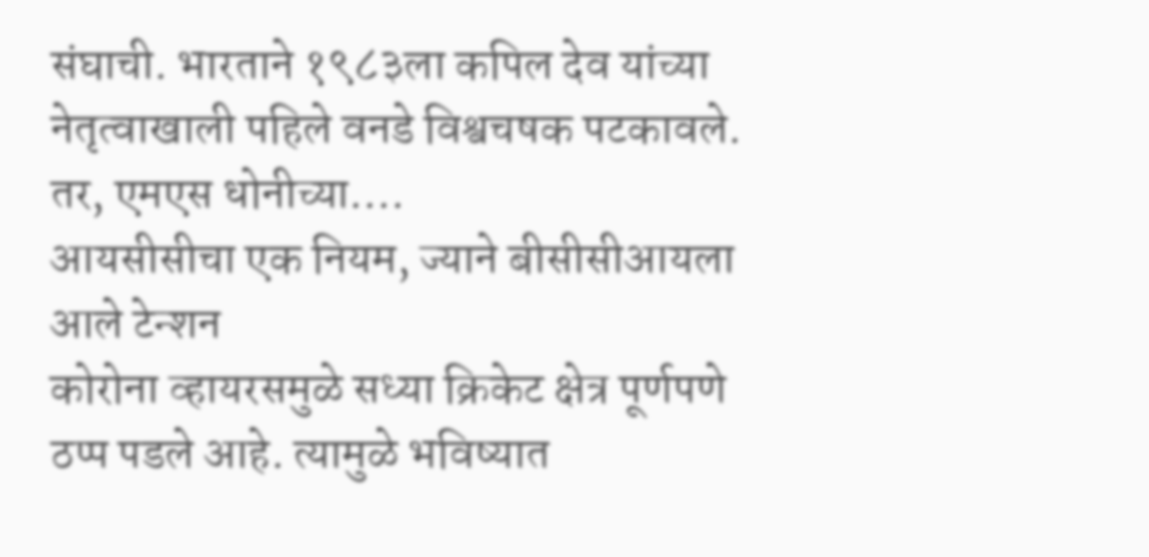संघाची. भारताने १९८३ला कपिल देव यांच्या नेतृत्वाखाली पहिले वनडे विश्वचषक पटकावले. तर, एमएस धोनीच्या....
आयसीसीचा एक नियम, ज्याने बीसीसीआयला आले टेन्शन
कोरोना व्हायरसमुळे सध्या क्रिकेट क्षेत्र पूर्णपणे ठप्प पडले आहे. त्यामुळे भविष्यात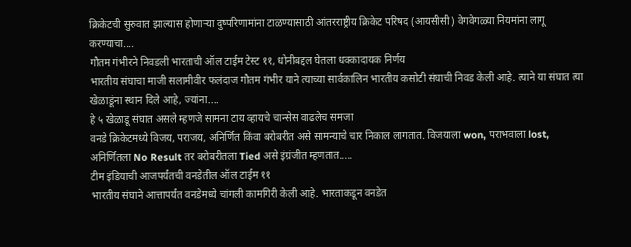क्रिकेटची सुरुवात झाल्यास होणाऱ्या दुष्परिणामांना टाळण्यासाठी आंतरराष्ट्रीय क्रिकेट परिषद (आयसीसी) वेगवेगळ्या नियमांना लागू करण्याचा....
गौतम गंभीरने निवडली भारताची ऑल टाईम टेस्ट ११, धोनीबद्दल घेतला धक्कादायक निर्णय
भारतीय संघाचा माजी सलामीवीर फलंदाज गौतम गंभीर याने त्याच्या सार्वकालिन भारतीय कसोटी संघाची निवड केली आहे. त्याने या संघात त्या खेळाडूंना स्थान दिले आहे, ज्यांना....
हे ५ खेळाडू संघात असले म्हणजे सामना टाय व्हायचे चान्सेस वाढलेच समजा
वनडे क्रिकेटमध्ये विजय, पराजय, अनिर्णित किंवा बरोबरीत असे सामन्याचे चार निकाल लागतात. विजयाला won, पराभवाला lost, अनिर्णितला No Result तर बरोबरीतला Tied असे इंग्रंजीत म्हणतात.....
टीम इंडियाची आजपर्यंतची वनडेतील ऑल टाईम ११
भारतीय संघाने आत्तापर्यंत वनडेमध्ये चांगली कामगिरी केली आहे. भारताकडून वनडेत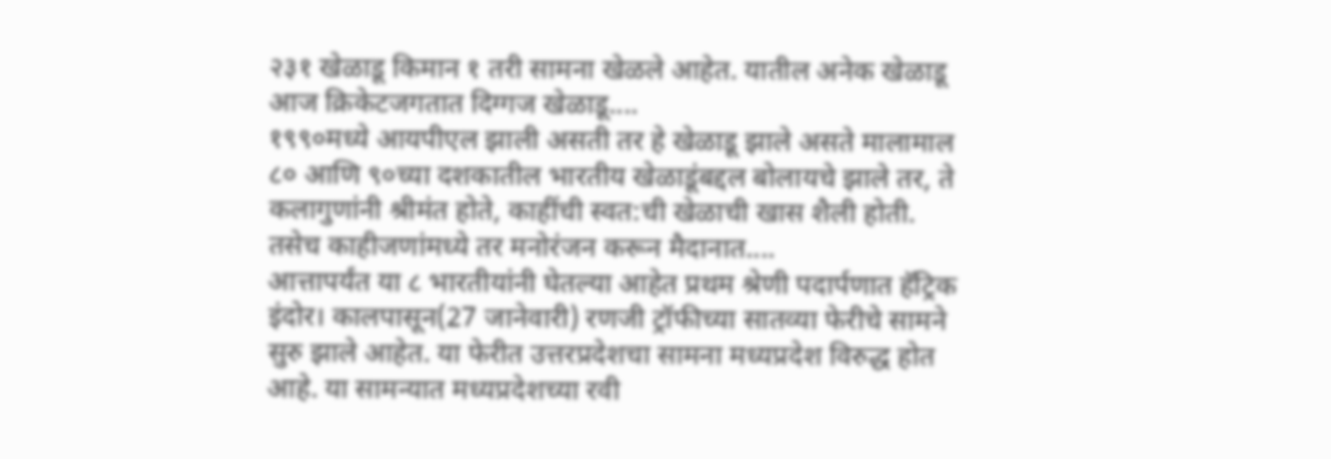२३१ खेळाडू किमान १ तरी सामना खेळले आहेत. यातील अनेक खेळाडू आज क्रिकेटजगतात दिग्गज खेळाडू....
१९९०मध्ये आयपीएल झाली असती तर हे खेळाडू झाले असते मालामाल
८० आणि ९०च्या दशकातील भारतीय खेळाडूंबद्दल बोलायचे झाले तर, ते कलागुणांनी श्रीमंत होते, काहींची स्वत:ची खेळाची खास शैली होती. तसेच काहीजणांमध्ये तर मनोरंजन करून मैदानात....
आत्तापर्यंत या ८ भारतीयांनी घेतल्या आहेत प्रथम श्रेणी पदार्पणात हॅट्रिक
इंदोर। कालपासून(27 जानेवारी) रणजी ट्रॉफीच्या सातव्या फेरीचे सामने सुरु झाले आहेत. या फेरीत उत्तरप्रदेशचा सामना मध्यप्रदेश विरुद्ध होत आहे. या सामन्यात मध्यप्रदेशच्या रवी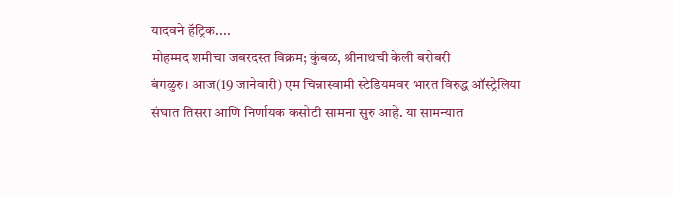यादवने हॅट्रिक....
मोहम्मद शमीचा जबरदस्त विक्रम; कुंबळ, श्रीनाथची केली बरोबरी
बंगळुरु। आज(19 जानेवारी) एम चिन्नास्वामी स्टेडियमवर भारत विरुद्ध ऑस्ट्रेलिया संघात तिसरा आणि निर्णायक कसोटी सामना सुरु आहे. या सामन्यात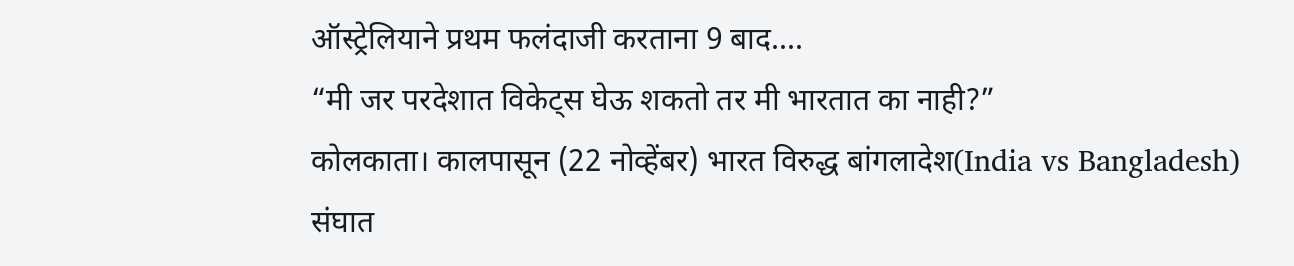ऑस्ट्रेलियाने प्रथम फलंदाजी करताना 9 बाद....
“मी जर परदेशात विकेट्स घेऊ शकतो तर मी भारतात का नाही?”
कोलकाता। कालपासून (22 नोव्हेंबर) भारत विरुद्ध बांगलादेश(India vs Bangladesh) संघात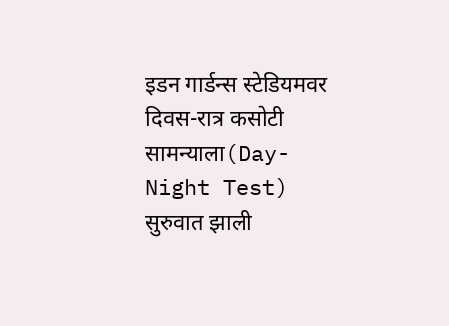इडन गार्डन्स स्टेडियमवर दिवस-रात्र कसोटी सामन्याला(Day-Night Test) सुरुवात झाली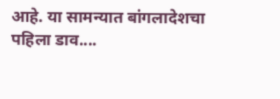आहे. या सामन्यात बांगलादेशचा पहिला डाव....